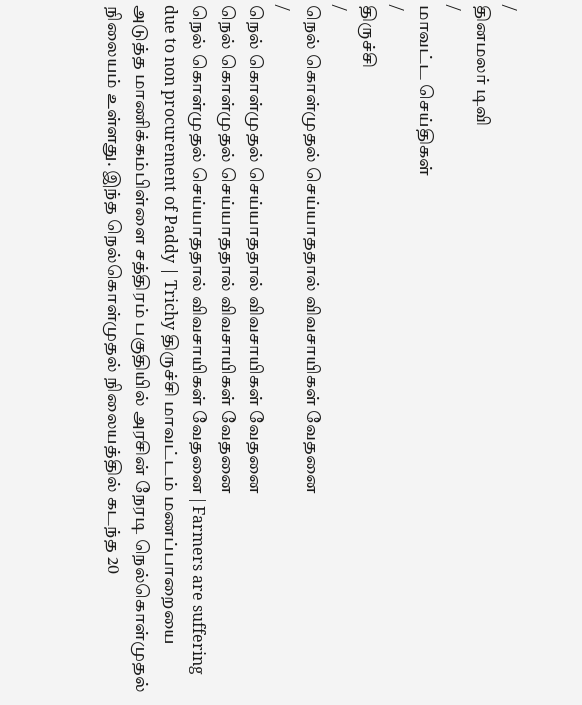/
தினமலர் டிவி
/
மாவட்ட செய்திகள்
/
திருச்சி
/
நெல் கொள்முதல் செய்யாததால் விவசாயிகள் வேதனை
/
நெல் கொள்முதல் செய்யாததால் விவசாயிகள் வேதனை
நெல் கொள்முதல் செய்யாததால் விவசாயிகள் வேதனை
நெல் கொள்முதல் செய்யாததால் விவசாயிகள் வேதனை | Farmers are suffering due to non procurement of Paddy | Trichy திருச்சி மாவட்டம் மணப்பாறையை அடுத்த மாணிக்கம்பிள்ளை சத்திரம் பகுதியில் அரசின் நேரடி நெல்கொள்முதல் நிலையம் உள்ளது. இந்த நெல்கொள்முதல் நிலையத்தில் கடந்த 20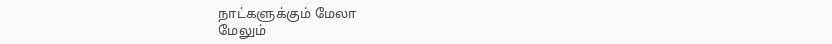நாட்களுக்கும் மேலா
மேலும்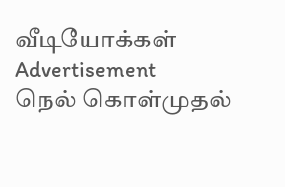வீடியோக்கள்
Advertisement
நெல் கொள்முதல்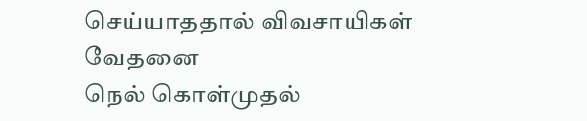செய்யாததால் விவசாயிகள் வேதனை
நெல் கொள்முதல்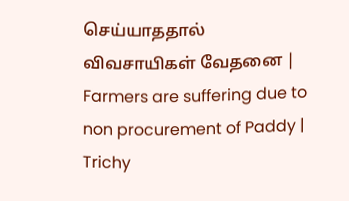செய்யாததால் விவசாயிகள் வேதனை | Farmers are suffering due to non procurement of Paddy | Trichy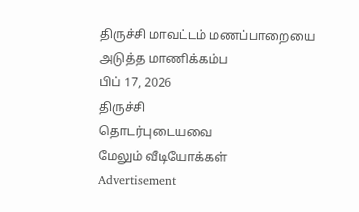திருச்சி மாவட்டம் மணப்பாறையை அடுத்த மாணிக்கம்ப
பிப் 17, 2026
திருச்சி
தொடர்புடையவை
மேலும் வீடியோக்கள்
Advertisement